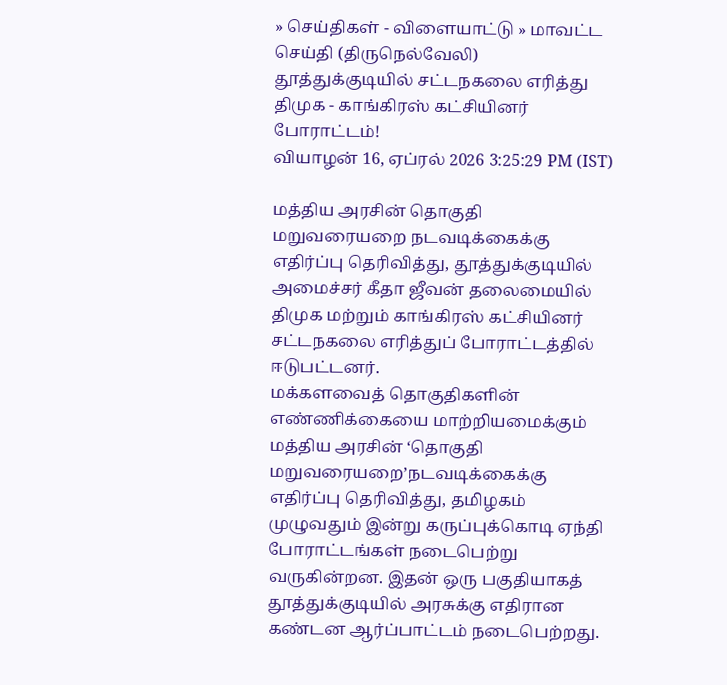» செய்திகள் - விளையாட்டு » மாவட்ட செய்தி (திருநெல்வேலி)
தூத்துக்குடியில் சட்டநகலை எரித்து திமுக - காங்கிரஸ் கட்சியினர் போராட்டம்!
வியாழன் 16, ஏப்ரல் 2026 3:25:29 PM (IST)

மத்திய அரசின் தொகுதி மறுவரையறை நடவடிக்கைக்கு எதிர்ப்பு தெரிவித்து, தூத்துக்குடியில் அமைச்சர் கீதா ஜீவன் தலைமையில் திமுக மற்றும் காங்கிரஸ் கட்சியினர் சட்டநகலை எரித்துப் போராட்டத்தில் ஈடுபட்டனர்.
மக்களவைத் தொகுதிகளின் எண்ணிக்கையை மாற்றியமைக்கும் மத்திய அரசின் ‘தொகுதி மறுவரையறை’நடவடிக்கைக்கு எதிர்ப்பு தெரிவித்து, தமிழகம் முழுவதும் இன்று கருப்புக்கொடி ஏந்தி போராட்டங்கள் நடைபெற்று வருகின்றன. இதன் ஒரு பகுதியாகத் தூத்துக்குடியில் அரசுக்கு எதிரான கண்டன ஆர்ப்பாட்டம் நடைபெற்றது.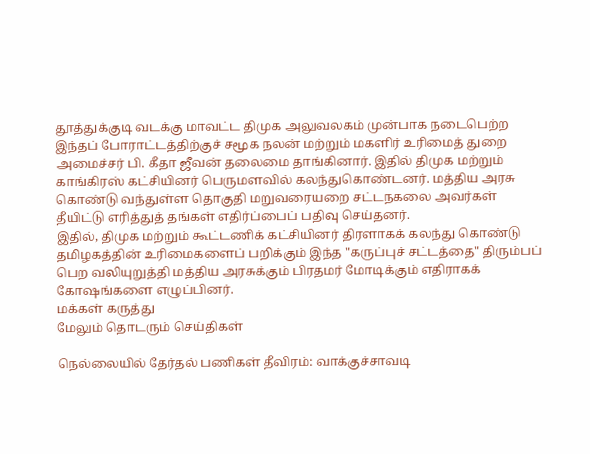தூத்துக்குடி வடக்கு மாவட்ட திமுக அலுவலகம் முன்பாக நடைபெற்ற இந்தப் போராட்டத்திற்குச் சமூக நலன் மற்றும் மகளிர் உரிமைத் துறை அமைச்சர் பி. கீதா ஜீவன் தலைமை தாங்கினார். இதில் திமுக மற்றும் காங்கிரஸ் கட்சியினர் பெருமளவில் கலந்துகொண்டனர். மத்திய அரசு கொண்டு வந்துள்ள தொகுதி மறுவரையறை சட்டநகலை அவர்கள் தீயிட்டு எரித்துத் தங்கள் எதிர்ப்பைப் பதிவு செய்தனர்.
இதில், திமுக மற்றும் கூட்டணிக் கட்சியினர் திரளாகக் கலந்து கொண்டு தமிழகத்தின் உரிமைகளைப் பறிக்கும் இந்த "கருப்புச் சட்டத்தை" திரும்பப் பெற வலியுறுத்தி மத்திய அரசுக்கும் பிரதமர் மோடிக்கும் எதிராகக் கோஷங்களை எழுப்பினர்.
மக்கள் கருத்து
மேலும் தொடரும் செய்திகள்

நெல்லையில் தேர்தல் பணிகள் தீவிரம்: வாக்குச்சாவடி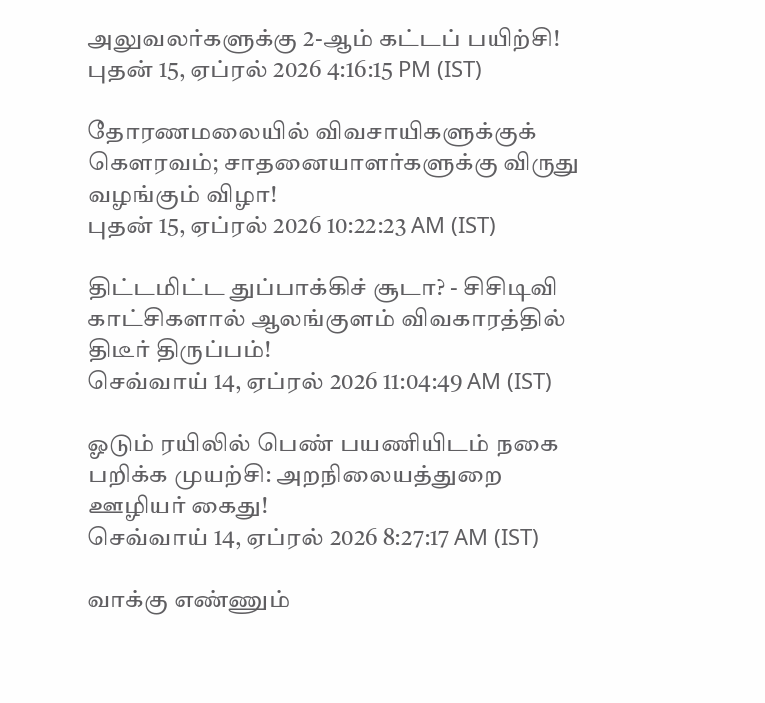அலுவலர்களுக்கு 2-ஆம் கட்டப் பயிற்சி!
புதன் 15, ஏப்ரல் 2026 4:16:15 PM (IST)

தோரணமலையில் விவசாயிகளுக்குக் கௌரவம்; சாதனையாளர்களுக்கு விருது வழங்கும் விழா!
புதன் 15, ஏப்ரல் 2026 10:22:23 AM (IST)

திட்டமிட்ட துப்பாக்கிச் சூடா? - சிசிடிவி காட்சிகளால் ஆலங்குளம் விவகாரத்தில் திடீர் திருப்பம்!
செவ்வாய் 14, ஏப்ரல் 2026 11:04:49 AM (IST)

ஓடும் ரயிலில் பெண் பயணியிடம் நகை பறிக்க முயற்சி: அறநிலையத்துறை ஊழியர் கைது!
செவ்வாய் 14, ஏப்ரல் 2026 8:27:17 AM (IST)

வாக்கு எண்ணும்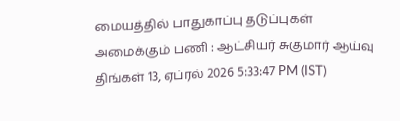மையத்தில் பாதுகாப்பு தடுப்புகள் அமைக்கும் பணி : ஆட்சியர் சுகுமார் ஆய்வு
திங்கள் 13, ஏப்ரல் 2026 5:33:47 PM (IST)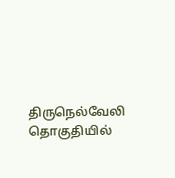திருநெல்வேலி தொகுதியில்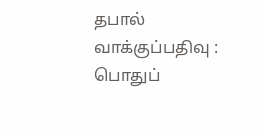தபால் வாக்குப்பதிவு : பொதுப்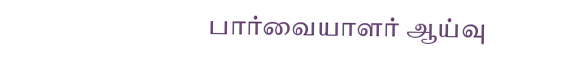பார்வையாளர் ஆய்வு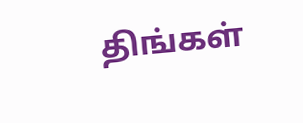திங்கள்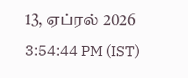13, ஏப்ரல் 2026 3:54:44 PM (IST)